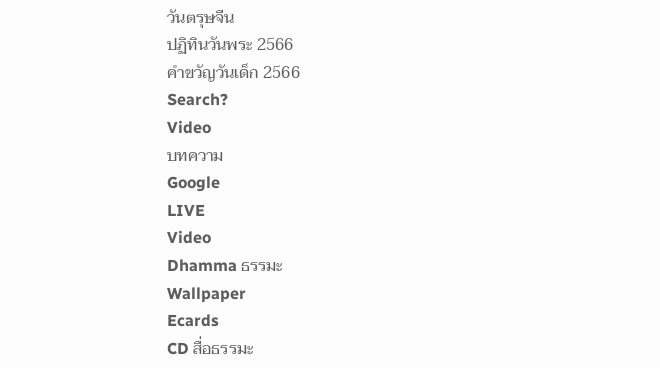วันตรุษจีน
ปฏิทินวันพระ 2566
คำขวัญวันเด็ก 2566
Search?
Video
บทความ
Google
LIVE
Video
Dhamma ธรรมะ
Wallpaper
Ecards
CD สื่อธรรมะ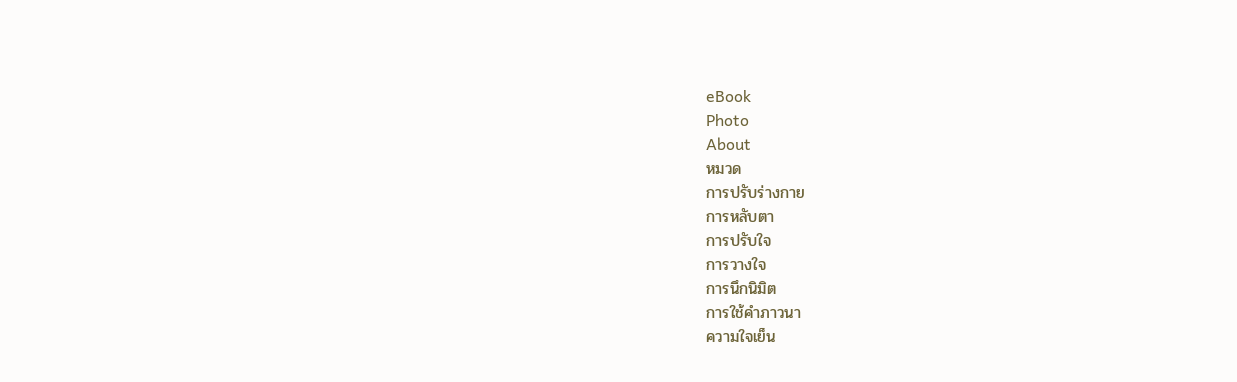eBook
Photo
About
หมวด
การปรับร่างกาย
การหลับตา
การปรับใจ
การวางใจ
การนึกนิมิต
การใช้คำภาวนา
ความใจเย็น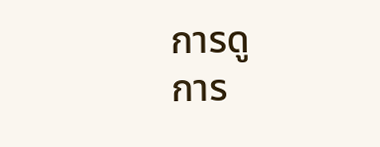การดู
การ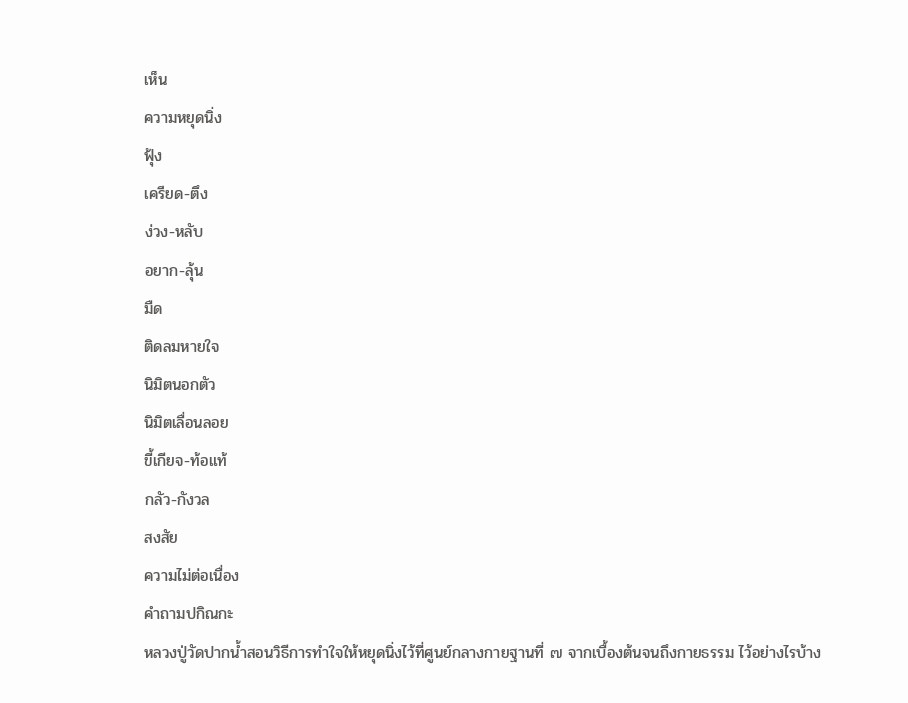เห็น
ความหยุดนิ่ง
ฟุ้ง
เครียด-ตึง
ง่วง-หลับ
อยาก-ลุ้น
มืด
ติดลมหายใจ
นิมิตนอกตัว
นิมิตเลื่อนลอย
ขี้เกียจ-ท้อแท้
กลัว-กังวล
สงสัย
ความไม่ต่อเนื่อง
คำถามปกิณกะ
หลวงปู่วัดปากน้ำสอนวิธีการทำใจให้หยุดนิ่งไว้ที่ศูนย์กลางกายฐานที่ ๗ จากเบื้องต้นจนถึงกายธรรม ไว้อย่างไรบ้าง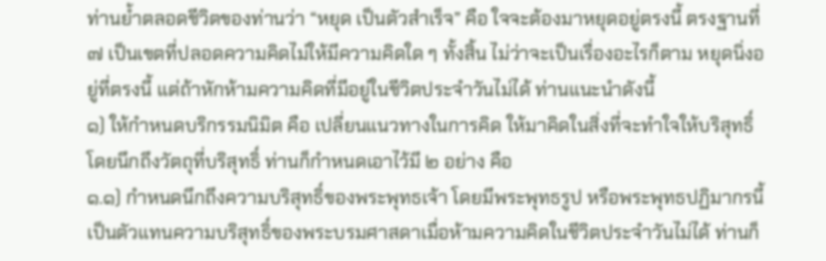ท่านย้ำตลอดชีวิตของท่านว่า “หยุด เป็นตัวสำเร็จ” คือ ใจจะต้องมาหยุดอยู่ตรงนี้ ตรงฐานที่ ๗ เป็นเขตที่ปลอดความคิดไม่ให้มีความคิดใด ๆ ทั้งสิ้น ไม่ว่าจะเป็นเรื่องอะไรก็ตาม หยุดนิ่งอยู่ที่ตรงนี้ แต่ถ้าหักห้ามความคิดที่มีอยู่ในชีวิตประจำวันไม่ได้ ท่านแนะนำดังนี้
๑) ให้กำหนดบริกรรมนิมิต คือ เปลี่ยนแนวทางในการคิด ให้มาคิดในสิ่งที่จะทำใจให้บริสุทธิ์ โดยนึกถึงวัตถุที่บริสุทธิ์ ท่านก็กำหนดเอาไว้มี ๒ อย่าง คือ
๑.๑) กำหนดนึกถึงความบริสุทธิ์ของพระพุทธเจ้า โดยมีพระพุทธรูป หรือพระพุทธปฏิมากรนี้ เป็นตัวแทนความบริสุทธิ์ของพระบรมศาสดาเมื่อห้ามความคิดในชีวิตประจำวันไม่ได้ ท่านก็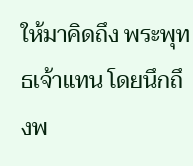ให้มาคิดถึง พระพุทธเจ้าแทน โดยนึกถึงพ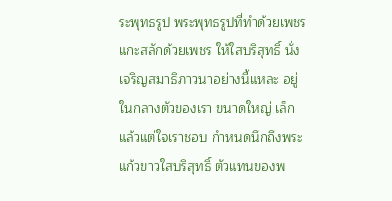ระพุทธรูป พระพุทธรูปที่ทำด้วยเพชร แกะสลักด้วยเพชร ให้ใสบริสุทธิ์ นั่งเจริญสมาธิภาวนาอย่างนี้แหละ อยู่ในกลางตัวของเรา ขนาดใหญ่ เล็ก แล้วแต่ใจเราชอบ กำหนดนึกถึงพระแก้วขาวใสบริสุทธิ์ ตัวแทนของพ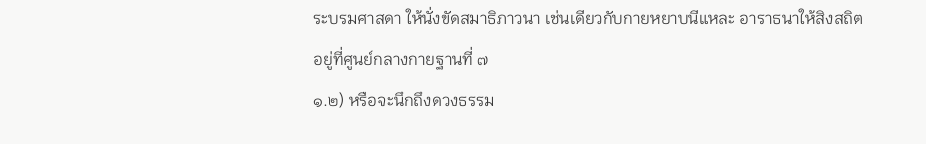ระบรมศาสดา ให้นั่งขัดสมาธิภาวนา เช่นเดียวกับกายหยาบนีแหละ อาราธนาให้สิงสถิตอยู่ที่ศูนย์กลางกายฐานที่ ๗
๑.๒) หรือจะนึกถึงดวงธรรม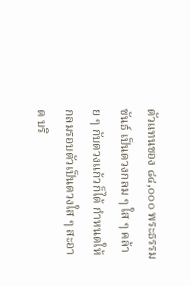ตัวแทนของ ๘๔,๐๐๐ พระธรรมขันธ์ เป็นดวงกลม ๆ ใส ๆ คล้าย ๆ กับดวงแก้วก็ได้ กำหนดให้กลมรอบตัวเป็นดวงใส ๆ สะอาด บริ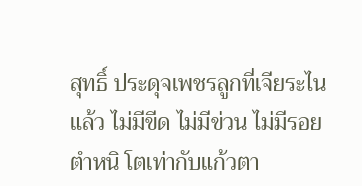สุทธิ์ ประดุจเพชรลูกที่เจียระไนแล้ว ไม่มีขีด ไม่มีข่วน ไม่มีรอยตำหนิ โตเท่ากับแก้วตา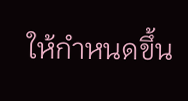ให้กำหนดขึ้น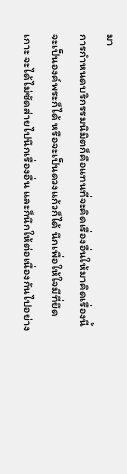มา
การกำหนดบริกรรมนิมิตก็คือแทนที่จะคิดเรื่องอื่นให้มาคิดเรื่องนี้ จะเป็นองค์พระก็ได้ หรือจะเป็นดวงแก้วก็ได้ นึกเพื่อให้ใจมีที่ยึดเกาะ จะได้ไม่ซัดส่ายไปนึกเรื่องอื่น และก็นึกให้ต่อเนื่องกันไปอย่าง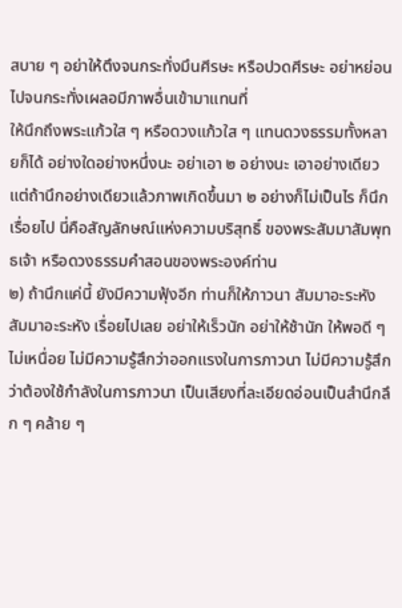สบาย ๆ อย่าให้ตึงจนกระทั่งมึนศีรษะ หรือปวดศีรษะ อย่าหย่อนไปจนกระทั่งเผลอมีภาพอื่นเข้ามาแทนที่
ให้นึกถึงพระแก้วใส ๆ หรือดวงแก้วใส ๆ แทนดวงธรรมทั้งหลายก็ได้ อย่างใดอย่างหนึ่งนะ อย่าเอา ๒ อย่างนะ เอาอย่างเดียว แต่ถ้านึกอย่างเดียวแล้วภาพเกิดขึ้นมา ๒ อย่างก็ไม่เป็นไร ก็นึกเรื่อยไป นี่คือสัญลักษณ์แห่งความบริสุทธิ์ ของพระสัมมาสัมพุทธเจ้า หรือดวงธรรมคำสอนของพระองค์ท่าน
๒) ถ้านึกแค่นี้ ยังมีความฟุ้งอีก ท่านก็ให้ภาวนา สัมมาอะระหัง สัมมาอะระหัง เรื่อยไปเลย อย่าให้เร็วนัก อย่าให้ช้านัก ให้พอดี ๆ ไม่เหนื่อย ไม่มีความรู้สึกว่าออกแรงในการภาวนา ไม่มีความรู้สึกว่าต้องใช้กำลังในการภาวนา เป็นเสียงที่ละเอียดอ่อนเป็นสำนึกลึก ๆ คล้าย ๆ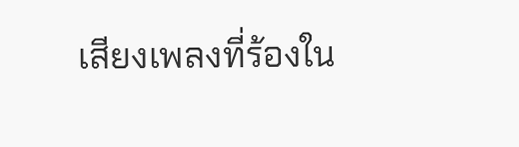เสียงเพลงที่ร้องใน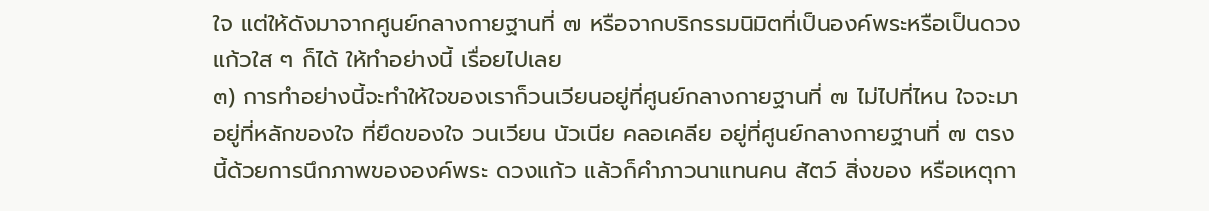ใจ แต่ให้ดังมาจากศูนย์กลางกายฐานที่ ๗ หรือจากบริกรรมนิมิตที่เป็นองค์พระหรือเป็นดวงแก้วใส ๆ ก็ได้ ให้ทำอย่างนี้ เรื่อยไปเลย
๓) การทำอย่างนี้จะทำให้ใจของเราก็วนเวียนอยู่ที่ศูนย์กลางกายฐานที่ ๗ ไม่ไปที่ไหน ใจจะมาอยู่ที่หลักของใจ ที่ยึดของใจ วนเวียน นัวเนีย คลอเคลีย อยู่ที่ศูนย์กลางกายฐานที่ ๗ ตรงนี้ด้วยการนึกภาพขององค์พระ ดวงแก้ว แล้วก็คำภาวนาแทนคน สัตว์ สิ่งของ หรือเหตุกา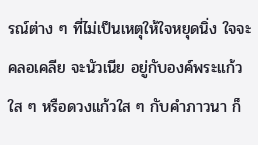รณ์ต่าง ๆ ที่ไม่เป็นเหตุให้ใจหยุดนิ่ง ใจจะคลอเคลีย จะนัวเนีย อยู่กับองค์พระแก้วใส ๆ หรือดวงแก้วใส ๆ กับคำภาวนา ก็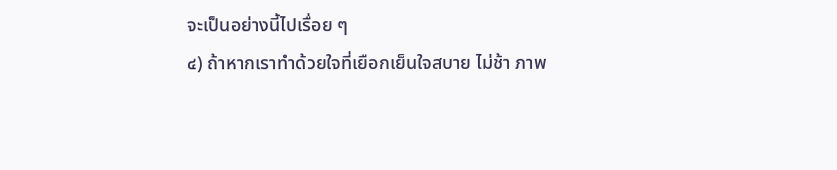จะเป็นอย่างนี้ไปเรื่อย ๆ
๔) ถ้าหากเราทำด้วยใจที่เยือกเย็นใจสบาย ไม่ช้า ภาพ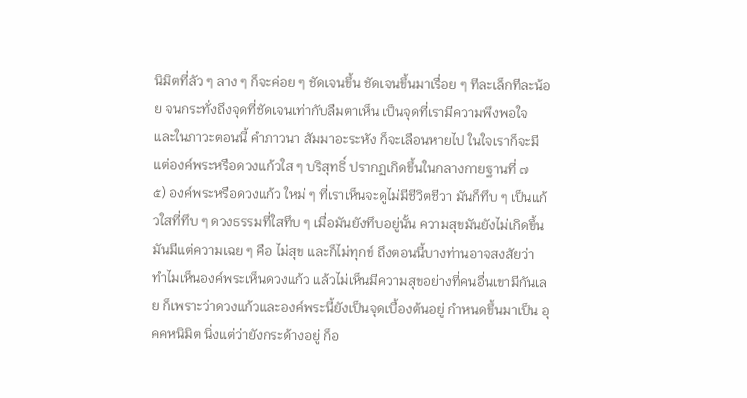นิมิตที่ลัว ๆ ลาง ๆ ก็จะค่อย ๆ ชัดเจนขึ้น ชัดเจนขึ้นมาเรื่อย ๆ ทีละเล็กทีละน้อย จนกระทั่งถึงจุดที่ชัดเจนเท่ากับลืมตาเห็น เป็นจุดที่เรามีความพึงพอใจ และในภาวะตอนนี้ คำภาวนา สัมมาอะระหัง ก็จะเลือนหายไป ในใจเราก็จะมีแต่องค์พระหรือดวงแก้วใส ๆ บริสุทธิ์ ปรากฏเกิดขึ้นในกลางกายฐานที่ ๗
๕) องค์พระหรือดวงแก้ว ใหม่ ๆ ที่เราเห็นจะดูไม่มีชีวิตชีวา มันก็ทึบ ๆ เป็นแก้วใสที่ทึบ ๆ ดวงธรรมที่ใสทึบ ๆ เมื่อมันยังทึบอยู่นั้น ความสุขมันยังไม่เกิดขึ้น มันมีแต่ความเฉย ๆ คือ ไม่สุข และก็ไม่ทุกข์ ถึงตอนนี้บางท่านอาจสงสัยว่า ทำไมเห็นองค์พระเห็นดวงแก้ว แล้วไม่เห็นมีความสุขอย่างที่คนอื่นเขามีกันเลย ก็เพราะว่าดวงแก้วและองค์พระนี้ยังเป็นจุดเบื้องต้นอยู่ กำหนดขึ้นมาเป็น อุคคหนิมิต นิ่งแต่ว่ายังกระด้างอยู่ ก็อ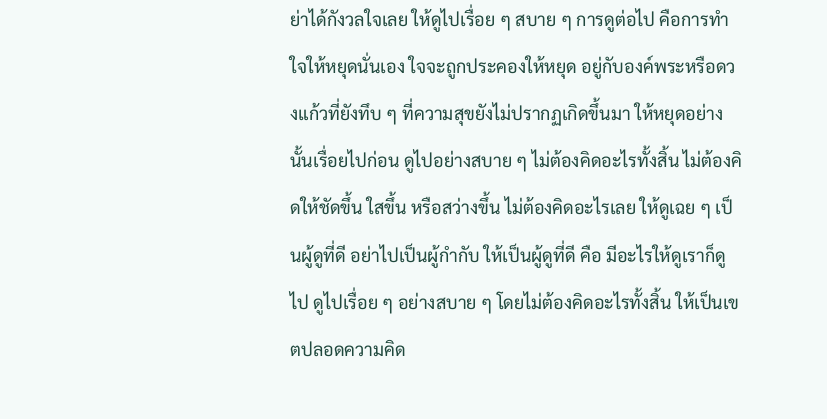ย่าได้กังวลใจเลย ให้ดูไปเรื่อย ๆ สบาย ๆ การดูต่อไป คือการทำใจให้หยุดนั่นเอง ใจจะถูกประคองให้หยุด อยู่กับองค์พระหรือดวงแก้วที่ยังทึบ ๆ ที่ความสุขยังไม่ปรากฏเกิดขึ้นมา ให้หยุดอย่างนั้นเรื่อยไปก่อน ดูไปอย่างสบาย ๆ ไม่ต้องคิดอะไรทั้งสิ้น ไม่ต้องคิดให้ชัดขึ้น ใสขึ้น หรือสว่างขึ้น ไม่ต้องคิดอะไรเลย ให้ดูเฉย ๆ เป็นผู้ดูที่ดี อย่าไปเป็นผู้กำกับ ให้เป็นผู้ดูที่ดี คือ มีอะไรให้ดูเราก็ดูไป ดูไปเรื่อย ๆ อย่างสบาย ๆ โดยไม่ต้องคิดอะไรทั้งสิ้น ให้เป็นเขตปลอดความคิด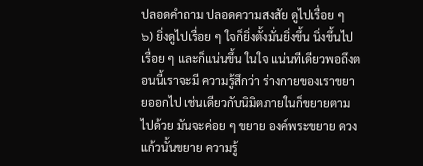ปลอดคำถาม ปลอดความสงสัย ดูไปเรื่อย ๆ
๖) ยิ่งดูไปเรื่อย ๆ ใจก็ยิ่งตั้งมั่นยิ่งขึ้น นิ่งขึ้นไปเรื่อย ๆ และก็แน่นขึ้น ในใจ แน่นทีเดียวพอถึงตอนนี้เราจะมี ความรู้สึกว่า ร่างกายของเราขยายออกไป เช่นเดียวกับนิมิตภายในก็ขยายตามไปด้วย มันจะค่อย ๆ ขยาย องค์พระขยาย ดวงแก้วนั้นขยาย ความรู้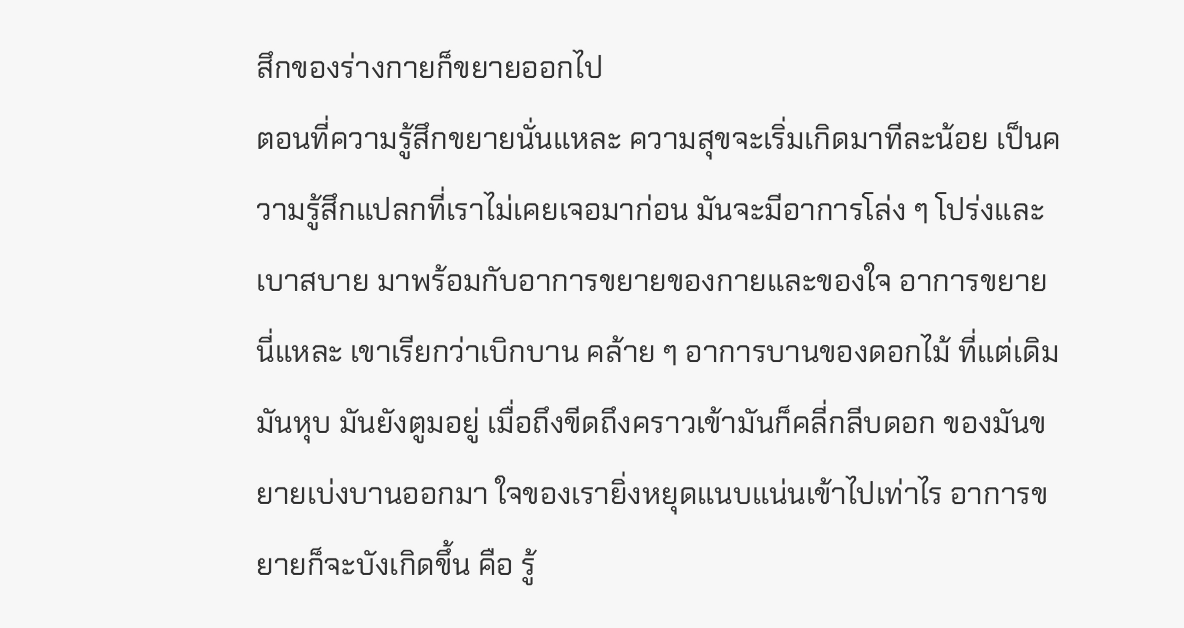สึกของร่างกายก็ขยายออกไป
ตอนที่ความรู้สึกขยายนั่นแหละ ความสุขจะเริ่มเกิดมาทีละน้อย เป็นความรู้สึกแปลกที่เราไม่เคยเจอมาก่อน มันจะมีอาการโล่ง ๆ โปร่งและเบาสบาย มาพร้อมกับอาการขยายของกายและของใจ อาการขยายนี่แหละ เขาเรียกว่าเบิกบาน คล้าย ๆ อาการบานของดอกไม้ ที่แต่เดิมมันหุบ มันยังตูมอยู่ เมื่อถึงขีดถึงคราวเข้ามันก็คลี่กลีบดอก ของมันขยายเบ่งบานออกมา ใจของเรายิ่งหยุดแนบแน่นเข้าไปเท่าไร อาการขยายก็จะบังเกิดขึ้น คือ รู้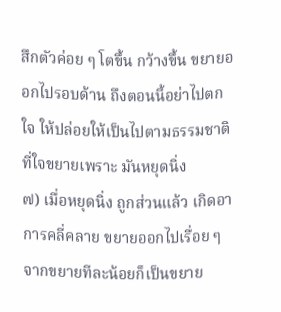สึกตัวค่อย ๆ โตขึ้น กว้างขึ้น ขยายออกไปรอบด้าน ถึงตอนนี้อย่าไปตกใจ ให้ปล่อยให้เป็นไปตามธรรมชาติ ที่ใจขยายเพราะ มันหยุดนิ่ง
๗) เมื่อหยุดนิ่ง ถูกส่วนแล้ว เกิดอาการคลี่คลาย ขยายออกไปเรื่อย ๆ จากขยายทีละน้อยก็เป็นขยาย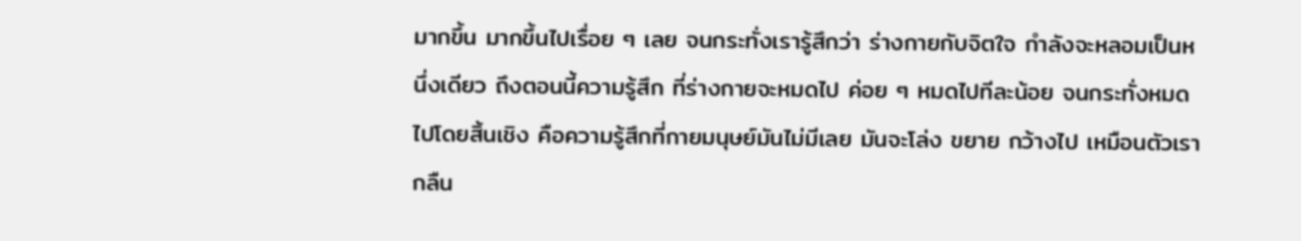มากขึ้น มากขึ้นไปเรื่อย ๆ เลย จนกระทั่งเรารู้สึกว่า ร่างกายกับจิตใจ กำลังจะหลอมเป็นหนึ่งเดียว ถึงตอนนี้ความรู้สึก ที่ร่างกายจะหมดไป ค่อย ๆ หมดไปทีละน้อย จนกระทั่งหมดไปโดยสิ้นเชิง คือความรู้สึกที่กายมนุษย์มันไม่มีเลย มันจะโล่ง ขยาย กว้างไป เหมือนตัวเรากลืน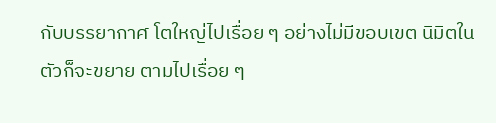กับบรรยากาศ โตใหญ่ไปเรื่อย ๆ อย่างไม่มีขอบเขต นิมิตในตัวก็จะขยาย ตามไปเรื่อย ๆ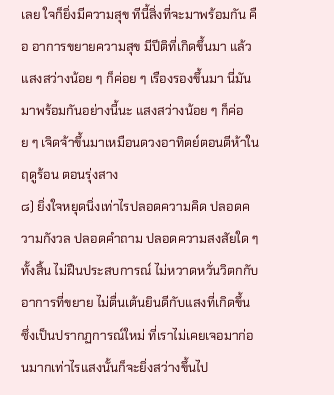เลย ใจก็ยิ่งมีความสุข ทีนี้สิ่งที่จะมาพร้อมกัน คือ อาการขยายความสุข มีปีติที่เกิดขึ้นมา แล้วแสงสว่างน้อย ๆ ก็ค่อย ๆ เรืองรองขึ้นมา นี่มันมาพร้อมกันอย่างนี้นะ แสงสว่างน้อย ๆ ก็ค่อย ๆ เจิดจ้าขึ้นมาเหมือนดวงอาทิตย์ตอนตีห้าในฤดูร้อน ตอนรุ่งสาง
๘) ยิ่งใจหยุดนิ่งเท่าไรปลอดความคิด ปลอดความกังวล ปลอดคำถาม ปลอดความสงสัยใด ๆ ทั้งสิ้น ไม่ฝืนประสบการณ์ ไม่หวาดหวั่นวิตกกับอาการที่ขยาย ไม่ตื่นเต้นยินดีกับแสงที่เกิดขึ้น ซึ่งเป็นปรากฏการณ์ใหม่ ที่เราไม่เคยเจอมาก่อนมากเท่าไรแสงนั้นก็จะยิ่งสว่างขึ้นไป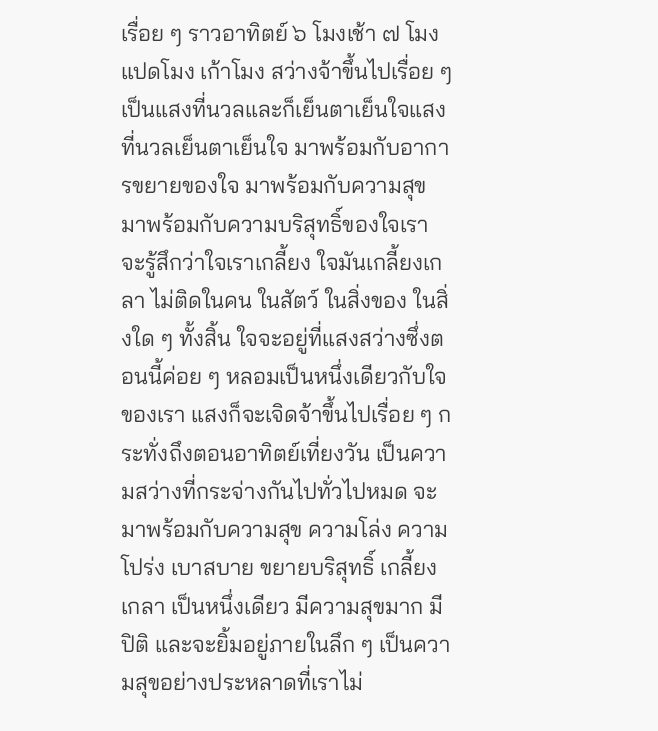เรื่อย ๆ ราวอาทิตย์ ๖ โมงเช้า ๗ โมง แปดโมง เก้าโมง สว่างจ้าขึ้นไปเรื่อย ๆ เป็นแสงที่นวลและก็เย็นตาเย็นใจแสงที่นวลเย็นตาเย็นใจ มาพร้อมกับอาการขยายของใจ มาพร้อมกับความสุข มาพร้อมกับความบริสุทธิ์ของใจเรา จะรู้สึกว่าใจเราเกลี้ยง ใจมันเกลี้ยงเกลา ไม่ติดในคน ในสัตว์ ในสิ่งของ ในสิ่งใด ๆ ทั้งสิ้น ใจจะอยู่ที่แสงสว่างซึ่งตอนนี้ค่อย ๆ หลอมเป็นหนึ่งเดียวกับใจของเรา แสงก็จะเจิดจ้าขึ้นไปเรื่อย ๆ กระทั่งถึงตอนอาทิตย์เที่ยงวัน เป็นความสว่างที่กระจ่างกันไปทั่วไปหมด จะมาพร้อมกับความสุข ความโล่ง ความโปร่ง เบาสบาย ขยายบริสุทธิ์ เกลี้ยงเกลา เป็นหนึ่งเดียว มีความสุขมาก มีปิติ และจะยิ้มอยู่ภายในลึก ๆ เป็นความสุขอย่างประหลาดที่เราไม่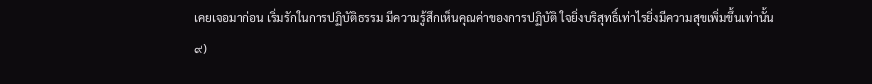เคยเจอมาก่อน เริ่มรักในการปฏิบัติธรรม มีความรู้สึกเห็นคุณค่าของการปฏิบัติ ใจยิ่งบริสุทธิ์เท่าไรยิ่งมีความสุขเพิ่มขึ้นเท่านั้น
๙)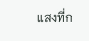แสงที่ก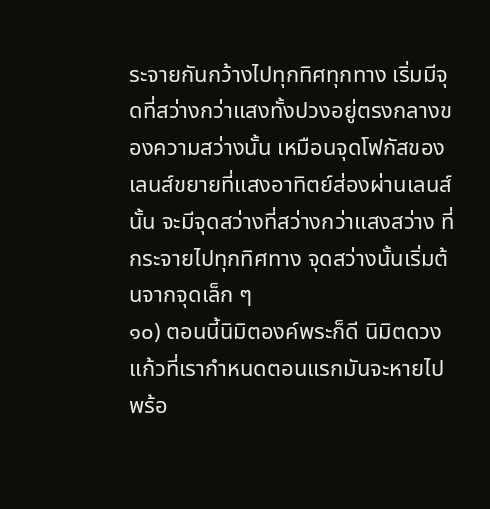ระจายกันกว้างไปทุกทิศทุกทาง เริ่มมีจุดที่สว่างกว่าแสงทั้งปวงอยู่ตรงกลางของความสว่างนั้น เหมือนจุดโฟกัสของเลนส์ขยายที่แสงอาทิตย์ส่องผ่านเลนส์นั้น จะมีจุดสว่างที่สว่างกว่าแสงสว่าง ที่กระจายไปทุกทิศทาง จุดสว่างนั้นเริ่มต้นจากจุดเล็ก ๆ
๑๐) ตอนนี้นิมิตองค์พระก็ดี นิมิตดวงแก้วที่เรากำหนดตอนแรกมันจะหายไปพร้อ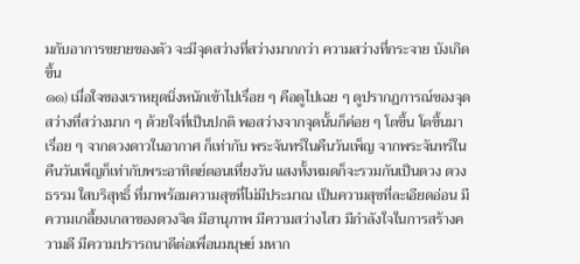มกับอาการขยายของตัว จะมีจุดสว่างที่สว่างมากกว่า ความสว่างที่กระจาย บังเกิดขึ้น
๑๑) เมื่อใจของเราหยุดนิ่งหนักเข้าไปเรื่อย ๆ คือดูไปเฉย ๆ ดูปรากฏการณ์ของจุดสว่างที่สว่างมาก ๆ ด้วยใจที่เป็นปกติ พอสว่างจากจุดนั้นก็ค่อย ๆ โตขึ้น โตขึ้นมาเรื่อย ๆ จากดวงดาวในอากาศ ก็เท่ากับ พระจันทร์ในคืนวันเพ็ญ จากพระจันทร์ในคืนวันเพ็ญก็เท่ากับพระอาทิตย์ตอนเที่ยงวัน แสงทั้งหมดก็จะรวมกันเป็นดวง ดวงธรรม ใสบริสุทธิ์ ที่มาพร้อมความสุขที่ไม่มีประมาณ เป็นความสุขที่ละเอียดอ่อน มีความเกลี้ยงเกลาของดวงจิต มีอานุภาพ มีความสว่างไสว มีกำลังใจในการสร้างความดี มีความปรารถนาดีต่อเพื่อนมนุษย์ มหาก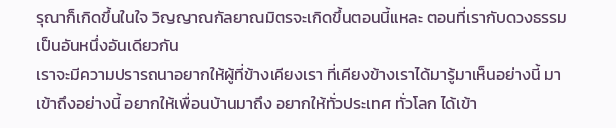รุณาก็เกิดขึ้นในใจ วิญญาณกัลยาณมิตรจะเกิดขึ้นตอนนี้แหละ ตอนที่เรากับดวงธรรมเป็นอันหนึ่งอันเดียวกัน
เราจะมีความปรารถนาอยากให้ผู้ที่ข้างเคียงเรา ที่เคียงข้างเราได้มารู้มาเห็นอย่างนี้ มาเข้าถึงอย่างนี้ อยากให้เพื่อนบ้านมาถึง อยากให้ทั่วประเทศ ทั่วโลก ได้เข้า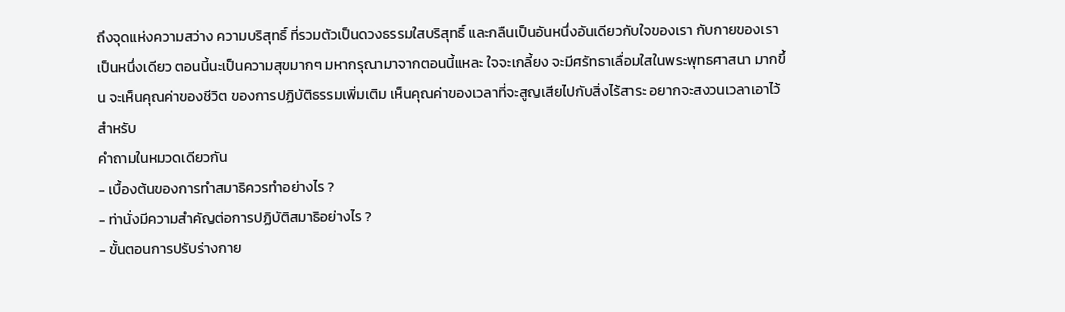ถึงจุดแห่งความสว่าง ความบริสุทธิ์ ที่รวมตัวเป็นดวงธรรมใสบริสุทธิ์ และกลืนเป็นอันหนึ่งอันเดียวกับใจของเรา กับกายของเรา เป็นหนึ่งเดียว ตอนนี้นะเป็นความสุขมากๆ มหากรุณามาจากตอนนี้แหละ ใจจะเกลี้ยง จะมีศรัทธาเลื่อมใสในพระพุทธศาสนา มากขึ้น จะเห็นคุณค่าของชีวิต ของการปฏิบัติธรรมเพิ่มเติม เห็นคุณค่าของเวลาที่จะสูญเสียไปกับสิ่งไร้สาระ อยากจะสงวนเวลาเอาไว้สำหรับ
คำถามในหมวดเดียวกัน
- เบื้องต้นของการทำสมาธิควรทำอย่างไร ?
- ท่านั่งมีความสำคัญต่อการปฏิบัติสมาธิอย่างไร ?
- ขั้นตอนการปรับร่างกาย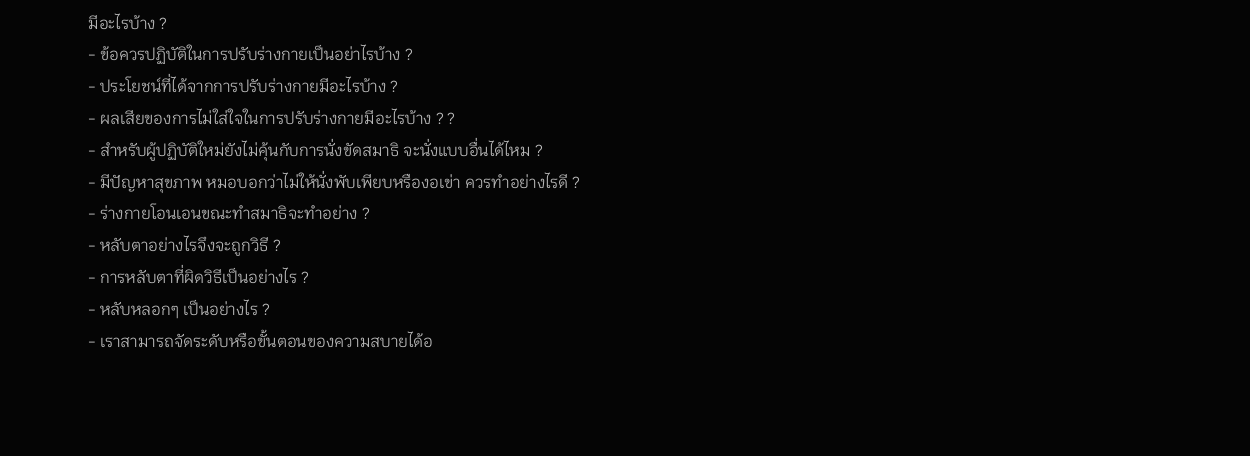มีอะไรบ้าง ?
- ข้อควรปฏิบัติในการปรับร่างกายเป็นอย่าไรบ้าง ?
- ประโยชน์ที่ได้จากการปรับร่างกายมีอะไรบ้าง ?
- ผลเสียของการไม่ใส่ใจในการปรับร่างกายมีอะไรบ้าง ? ?
- สำหรับผู้ปฏิบัติใหม่ยังไม่คุ้นกับการนั่งขัดสมาธิ จะนั่งแบบอื่นได้ไหม ?
- มีปัญหาสุขภาพ หมอบอกว่าไม่ให้นั่งพับเพียบหรืองอเข่า ควรทำอย่างไรดี ?
- ร่างกายโอนเอนขณะทำสมาธิจะทำอย่าง ?
- หลับตาอย่างไรจึงจะถูกวิธี ?
- การหลับตาที่ผิดวิธีเป็นอย่างไร ?
- หลับหลอกๆ เป็นอย่างไร ?
- เราสามารถจัดระดับหรือขั้นตอนของความสบายได้อ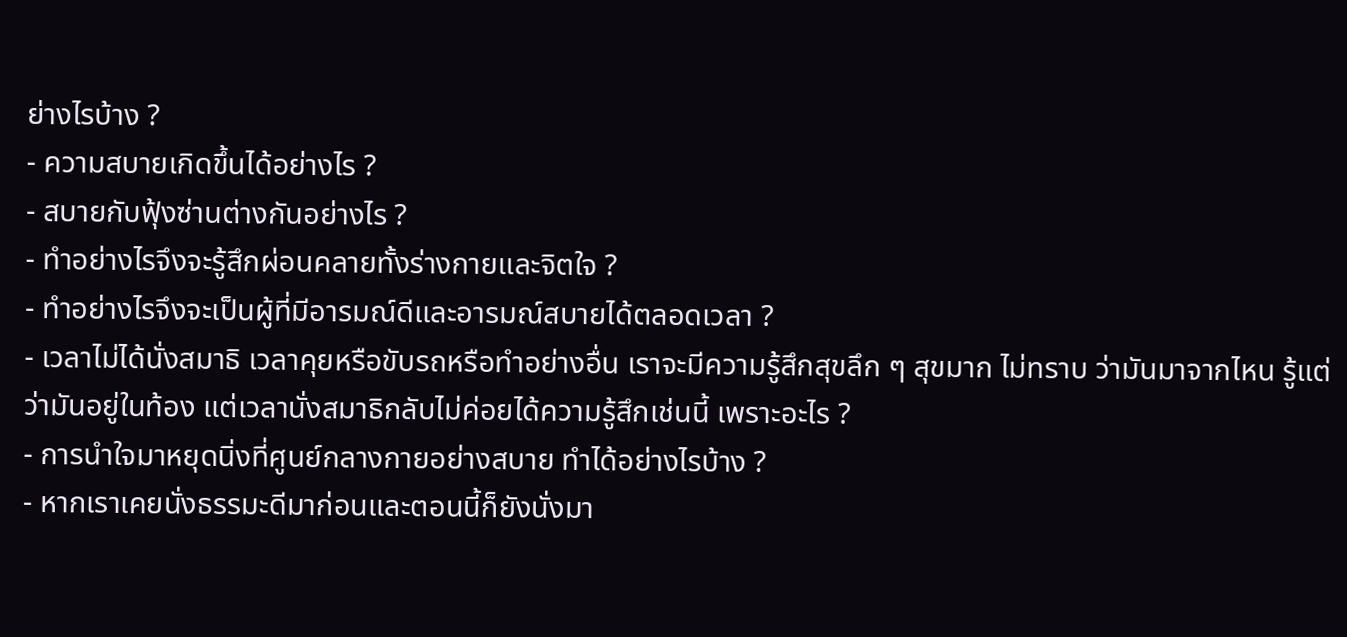ย่างไรบ้าง ?
- ความสบายเกิดขึ้นได้อย่างไร ?
- สบายกับฟุ้งซ่านต่างกันอย่างไร ?
- ทำอย่างไรจึงจะรู้สึกผ่อนคลายทั้งร่างกายและจิตใจ ?
- ทำอย่างไรจึงจะเป็นผู้ที่มีอารมณ์ดีและอารมณ์สบายได้ตลอดเวลา ?
- เวลาไม่ได้นั่งสมาธิ เวลาคุยหรือขับรถหรือทำอย่างอื่น เราจะมีความรู้สึกสุขลึก ๆ สุขมาก ไม่ทราบ ว่ามันมาจากไหน รู้แต่ว่ามันอยู่ในท้อง แต่เวลานั่งสมาธิกลับไม่ค่อยได้ความรู้สึกเช่นนี้ เพราะอะไร ?
- การนำใจมาหยุดนิ่งที่ศูนย์กลางกายอย่างสบาย ทำได้อย่างไรบ้าง ?
- หากเราเคยนั่งธรรมะดีมาก่อนและตอนนี้ก็ยังนั่งมา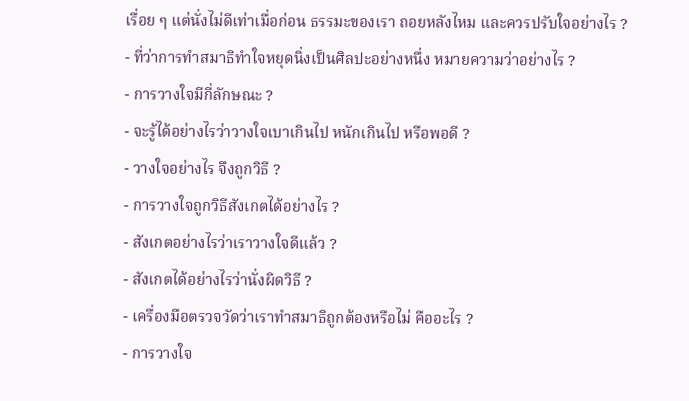เรื่อย ๆ แต่นั่งไม่ดีเท่าเมื่อก่อน ธรรมะของเรา ถอยหลังไหม และควรปรับใจอย่างไร ?
- ที่ว่าการทำสมาธิทำใจหยุดนิ่งเป็นศิลปะอย่างหนึ่ง หมายความว่าอย่างไร ?
- การวางใจมีกี่ลักษณะ ?
- จะรู้ได้อย่างไรว่าวางใจเบาเกินไป หนักเกินไป หรือพอดี ?
- วางใจอย่างไร จึงถูกวิธี ?
- การวางใจถูกวิธีสังเกตได้อย่างไร ?
- สังเกตอย่างไรว่าเราวางใจดีแล้ว ?
- สังเกตได้อย่างไรว่านั่งผิดวิธี ?
- เครื่องมือตรวจวัดว่าเราทำสมาธิถูกต้องหรือไม่ คืออะไร ?
- การวางใจ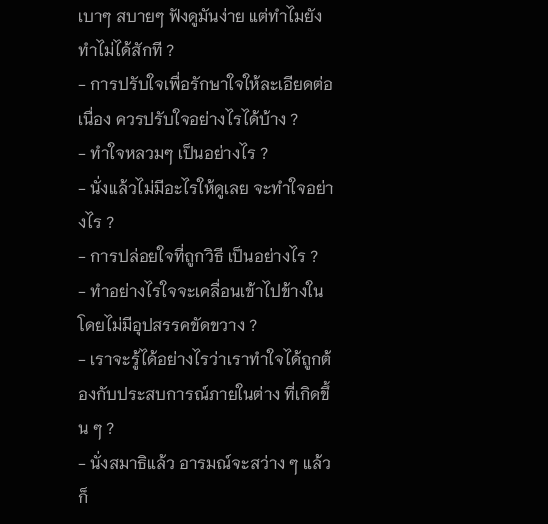เบาๆ สบายๆ ฟังดูมันง่าย แต่ทำไมยังทำไม่ได้สักที ?
- การปรับใจเพื่อรักษาใจให้ละเอียดต่อเนื่อง ควรปรับใจอย่างไรได้บ้าง ?
- ทำใจหลวมๆ เป็นอย่างไร ?
- นั่งแล้วไม่มีอะไรให้ดูเลย จะทำใจอย่างไร ?
- การปล่อยใจที่ถูกวิธี เป็นอย่างไร ?
- ทำอย่างไรใจจะเคลื่อนเข้าไปข้างในโดยไม่มีอุปสรรคขัดขวาง ?
- เราจะรู้ได้อย่างไรว่าเราทำใจได้ถูกต้องกับประสบการณ์ภายในต่าง ที่เกิดขึ้น ๆ ?
- นั่งสมาธิแล้ว อารมณ์จะสว่าง ๆ แล้วก็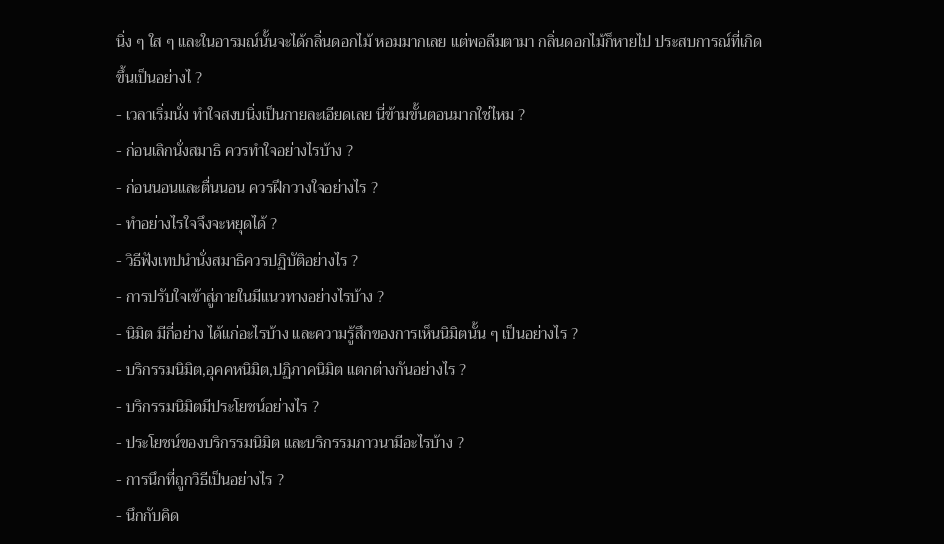นิ่ง ๆ ใส ๆ และในอารมณ์นั้นจะได้กลิ่นดอกไม้ หอมมากเลย แต่พอลืมตามา กลิ่นดอกไม้ก็หายไป ประสบการณ์ที่เกิดขึ้นเป็นอย่างไ ?
- เวลาเริ่มนั่ง ทำใจสงบนิ่งเป็นกายละเอียดเลย นี่ข้ามขั้นตอนมากใช่ไหม ?
- ก่อนเลิกนั่งสมาธิ ควรทำใจอย่างไรบ้าง ?
- ก่อนนอนและตื่นนอน ควรฝึกวางใจอย่างไร ?
- ทำอย่างไรใจจึงจะหยุดได้ ?
- วิธีฟังเทปนำนั่งสมาธิควรปฏิบัติอย่างไร ?
- การปรับใจเข้าสู่ภายในมีแนวทางอย่างไรบ้าง ?
- นิมิต มีกี่อย่าง ได้แก่อะไรบ้าง และความรู้สึกของการเห็นนิมิตนั้น ๆ เป็นอย่างไร ?
- บริกรรมนิมิต,อุคคหนิมิต,ปฏิภาคนิมิต แตกต่างกันอย่างไร ?
- บริกรรมนิมิตมีประโยชน์อย่างไร ?
- ประโยชน์ของบริกรรมนิมิต และบริกรรมภาวนามีอะไรบ้าง ?
- การนึกที่ถูกวิธีเป็นอย่างไร ?
- นึกกับคิด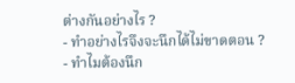ต่างกันอย่างไร ?
- ทำอย่างไรจึงจะนึกได้ไม่ขาดตอน ?
- ทำไมต้องนึก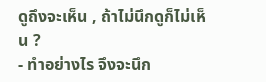ดูถึงจะเห็น , ถ้าไม่นึกดูก็ไม่เห็น ?
- ทำอย่างไร จึงจะนึก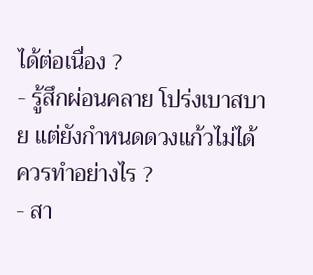ได้ต่อเนื่อง ?
- รู้สึกผ่อนคลาย โปร่งเบาสบาย แต่ยังกำหนดดวงแก้วไม่ได้ ควรทำอย่างไร ?
- สา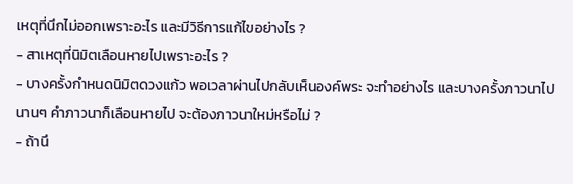เหตุที่นึกไม่ออกเพราะอะไร และมีวิธีการแก้ไขอย่างไร ?
- สาเหตุที่นิมิตเลือนหายไปเพราะอะไร ?
- บางครั้งกำหนดนิมิตดวงแก้ว พอเวลาผ่านไปกลับเห็นองค์พระ จะทำอย่างไร และบางครั้งภาวนาไปนานๆ คำภาวนาก็เลือนหายไป จะต้องภาวนาใหม่หรือไม่ ?
- ถ้านึ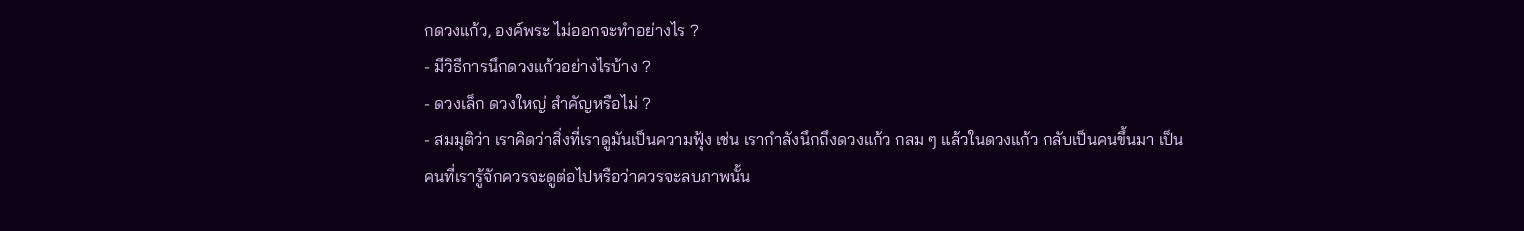กดวงแก้ว, องค์พระ ไม่ออกจะทำอย่างไร ?
- มีวิธีการนึกดวงแก้วอย่างไรบ้าง ?
- ดวงเล็ก ดวงใหญ่ สำคัญหรือไม่ ?
- สมมุติว่า เราคิดว่าสิ่งที่เราดูมันเป็นความฟุ้ง เช่น เรากำลังนึกถึงดวงแก้ว กลม ๆ แล้วในดวงแก้ว กลับเป็นคนขึ้นมา เป็นคนที่เรารู้จักควรจะดูต่อไปหรือว่าควรจะลบภาพนั้น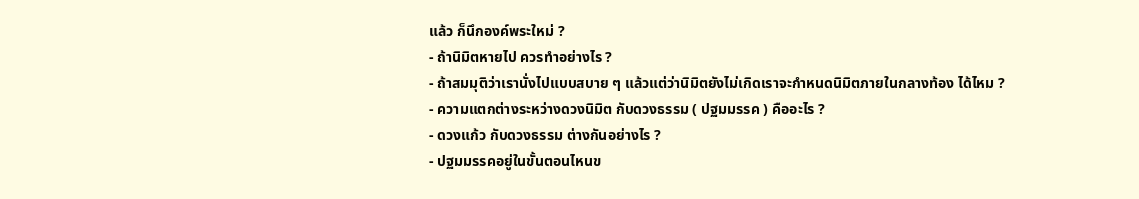แล้ว ก็นึกองค์พระใหม่ ?
- ถ้านิมิตหายไป ควรทำอย่างไร ?
- ถ้าสมมุติว่าเรานั่งไปแบบสบาย ๆ แล้วแต่ว่านิมิตยังไม่เกิดเราจะกำหนดนิมิตภายในกลางท้อง ได้ไหม ?
- ความแตกต่างระหว่างดวงนิมิต กับดวงธรรม ( ปฐมมรรค ) คืออะไร ?
- ดวงแก้ว กับดวงธรรม ต่างกันอย่างไร ?
- ปฐมมรรคอยู่ในขั้นตอนไหนข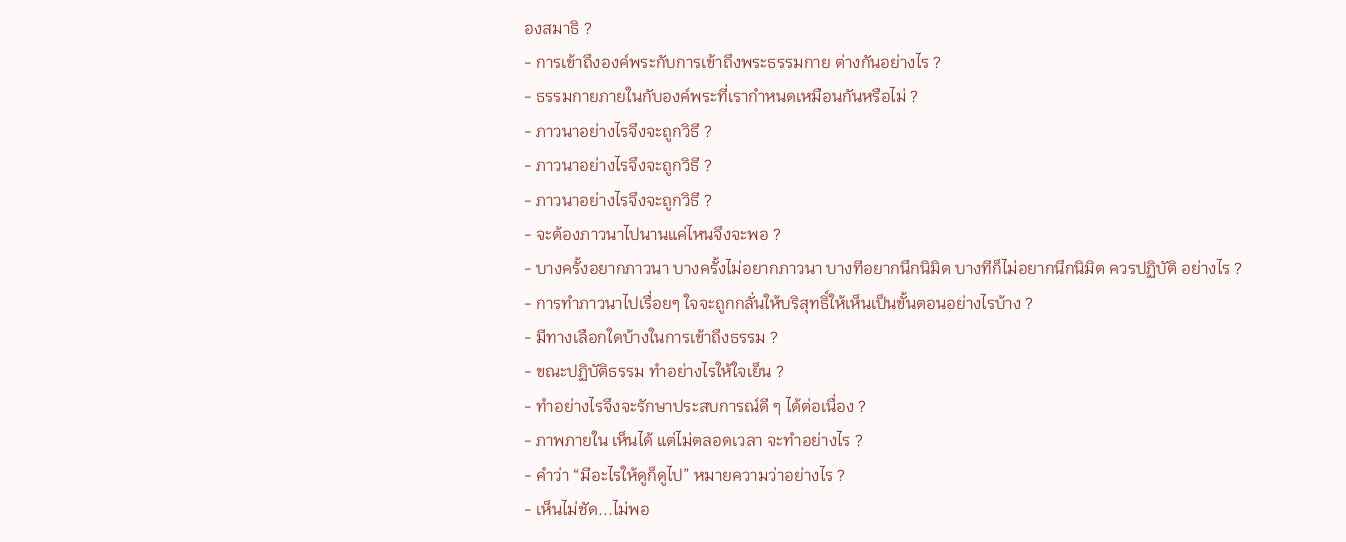องสมาธิ ?
- การเข้าถึงองค์พระกับการเข้าถึงพระธรรมกาย ต่างกันอย่างไร ?
- ธรรมกายภายในกับองค์พระที่เรากำหนดเหมือนกันหรือไม่ ?
- ภาวนาอย่างไรจึงจะถูกวิธี ?
- ภาวนาอย่างไรจึงจะถูกวิธี ?
- ภาวนาอย่างไรจึงจะถูกวิธี ?
- จะต้องภาวนาไปนานแค่ไหนจึงจะพอ ?
- บางครั้งอยากภาวนา บางครั้งไม่อยากภาวนา บางทีอยากนึกนิมิต บางทีก็ไม่อยากนึกนิมิต ควรปฏิบัติ อย่างไร ?
- การทำภาวนาไปเรื่อยๆ ใจจะถูกกลั่นให้บริสุทธิ์ให้เห็นเป็นขั้นตอนอย่างไรบ้าง ?
- มีทางเลือกใดบ้างในการเข้าถึงธรรม ?
- ขณะปฏิบัติธรรม ทำอย่างไรให้ใจเย็น ?
- ทำอย่างไรจึงจะรักษาประสบการณ์ดี ๆ ได้ต่อเนื่อง ?
- ภาพภายใน เห็นได้ แต่ไม่ตลอดเวลา จะทำอย่างไร ?
- คำว่า “มีอะไรให้ดูก็ดูไป” หมายความว่าอย่างไร ?
- เห็นไม่ชัด...ไม่พอ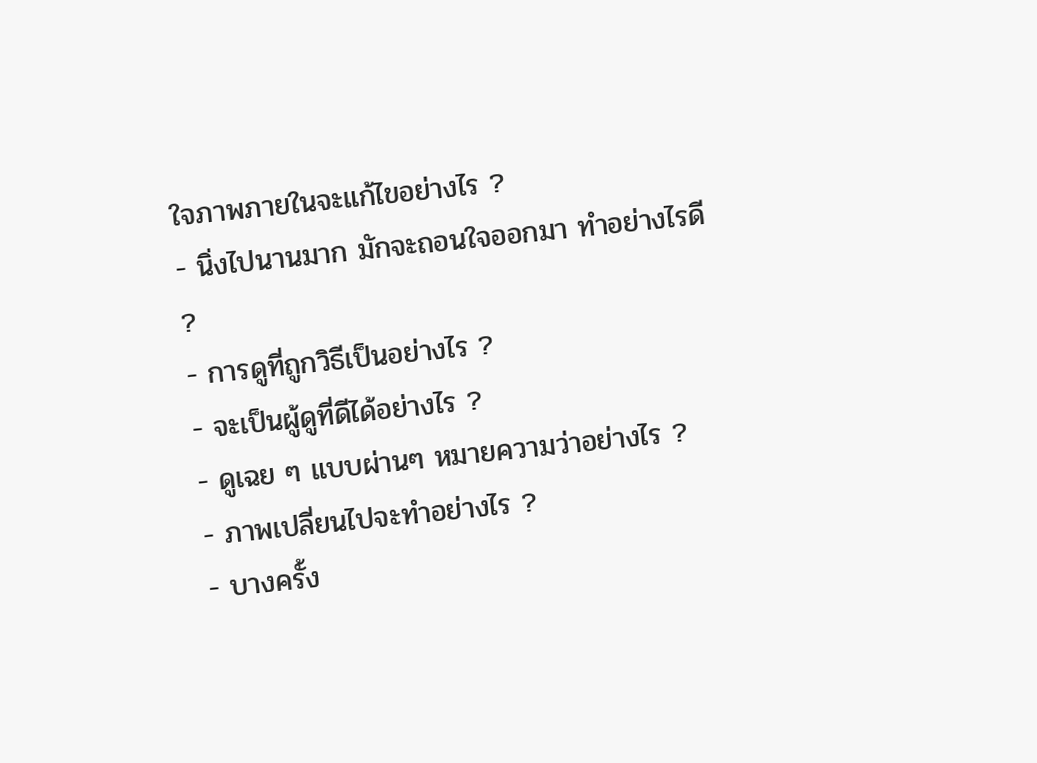ใจภาพภายในจะแก้ไขอย่างไร ?
- นิ่งไปนานมาก มักจะถอนใจออกมา ทำอย่างไรดี ?
- การดูที่ถูกวิธีเป็นอย่างไร ?
- จะเป็นผู้ดูที่ดีได้อย่างไร ?
- ดูเฉย ๆ แบบผ่านๆ หมายความว่าอย่างไร ?
- ภาพเปลี่ยนไปจะทำอย่างไร ?
- บางครั้ง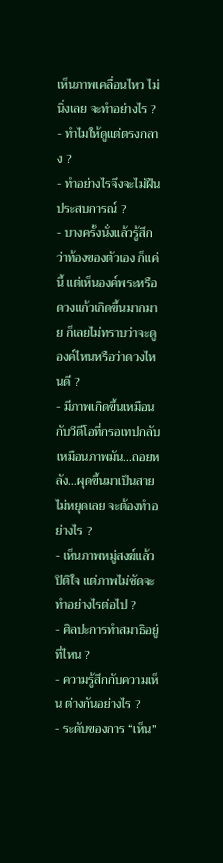เห็นภาพเคลื่อนไหว ไม่นิ่งเลย จะทำอย่างไร ?
- ทำไมให้ดูแต่ตรงกลาง ?
- ทำอย่างไรจึงจะไม่ฝืนประสบการณ์ ?
- บางครั้งนั่งแล้วรู้สึกว่าท้องของตัวเอง ก็แค่นี้ แต่เห็นองค์พระหรือดวงแก้วเกิดขึ้นมากมาย ก็เลยไม่ทราบว่าจะดูองค์ไหนหรือว่าดวงไหนดี ?
- มีภาพเกิดขึ้นเหมือนกับวีดีโอที่กรอเทปกลับเหมือนภาพมัน...ถอยหลัง...ผุดขึ้นมาเป็นสายไม่หยุดเลย จะต้องทำอย่างไร ?
- เห็นภาพหมู่สงฆ์แล้ว ปิติใจ แต่ภาพไม่ชัดจะทำอย่างไรต่อไป ?
- ศิลปะการทำสมาธิอยู่ที่ไหน ?
- ความรู้สึกกับความเห็น ต่างกันอย่างไร ?
- ระดับของการ “เห็น”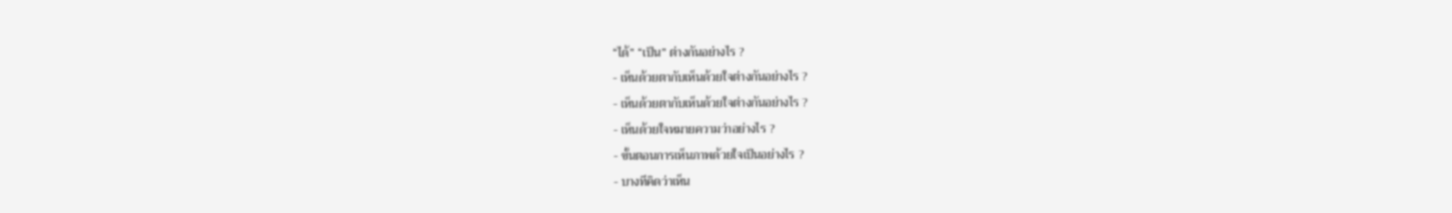“ได้” “เป็น” ต่างกันอย่างไร ?
- เห็นด้วยตากับเห็นด้วยใจต่างกันอย่างไร ?
- เห็นด้วยตากับเห็นด้วยใจต่างกันอย่างไร ?
- เห็นด้วยใจหมายความว่าอย่างไร ?
- ขั้นตอนการเห็นภาพด้วยใจเป็นอย่างไร ?
- บางทีคิดว่าเห็น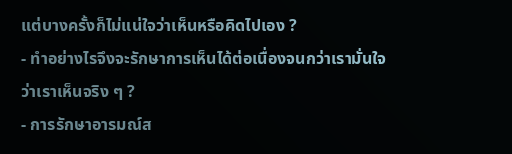แต่บางครั้งก็ไม่แน่ใจว่าเห็นหรือคิดไปเอง ?
- ทำอย่างไรจึงจะรักษาการเห็นได้ต่อเนื่องจนกว่าเรามั่นใจว่าเราเห็นจริง ๆ ?
- การรักษาอารมณ์ส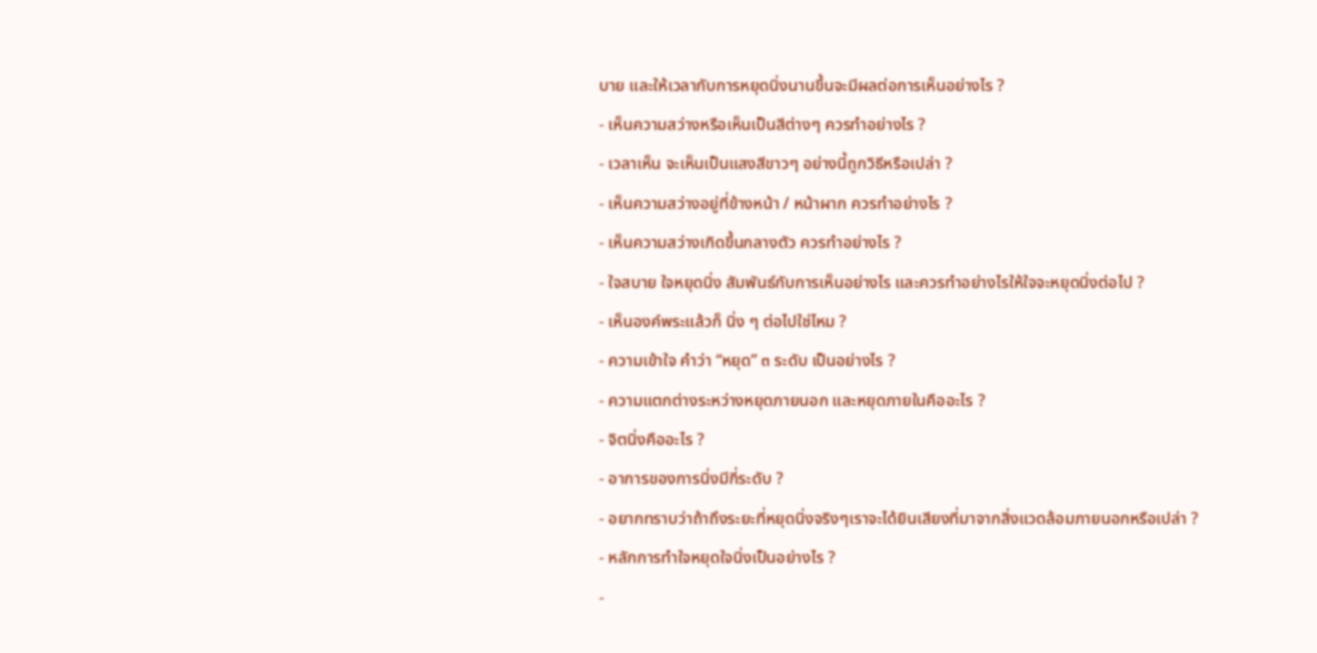บาย และให้เวลากับการหยุดนิ่งนานขึ้นจะมีผลต่อการเห็นอย่างไร ?
- เห็นความสว่างหรือเห็นเป็นสีต่างๆ ควรทำอย่างไร ?
- เวลาเห็น จะเห็นเป็นแสงสีขาวๆ อย่างนี้ถูกวิธีหรือเปล่า ?
- เห็นความสว่างอยู่ที่ข้างหน้า / หน้าผาก ควรทำอย่างไร ?
- เห็นความสว่างเกิดขึ้นกลางตัว ควรทำอย่างไร ?
- ใจสบาย ใจหยุดนิ่ง สัมพันธ์กับการเห็นอย่างไร และควรทำอย่างไรให้ใจจะหยุดนิ่งต่อไป ?
- เห็นองค์พระแล้วก็ นิ่ง ๆ ต่อไปใช่ไหม ?
- ความเข้าใจ คำว่า “หยุด” ๓ ระดับ เป็นอย่างไร ?
- ความแตกต่างระหว่างหยุดภายนอก และหยุดภายในคืออะไร ?
- จิตนิ่งคืออะไร ?
- อาการของการนิ่งมีกี่ระดับ ?
- อยากทราบว่าถ้าถึงระยะที่หยุดนิ่งจริงๆเราจะได้ยินเสียงที่มาจากสิ่งแวดล้อมภายนอกหรือเปล่า ?
- หลักการทำใจหยุดใจนิ่งเป็นอย่างไร ?
-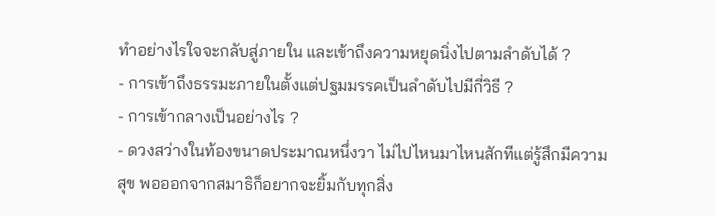ทำอย่างไรใจจะกลับสู่ภายใน และเข้าถึงความหยุดนิ่งไปตามลำดับได้ ?
- การเข้าถึงธรรมะภายในตั้งแต่ปฐมมรรคเป็นลำดับไปมีกี่วิธี ?
- การเข้ากลางเป็นอย่างไร ?
- ดวงสว่างในท้องขนาดประมาณหนึ่งวา ไม่ไปไหนมาไหนสักทีแต่รู้สึกมีความสุข พอออกจากสมาธิก็อยากจะยิ้มกับทุกสิ่ง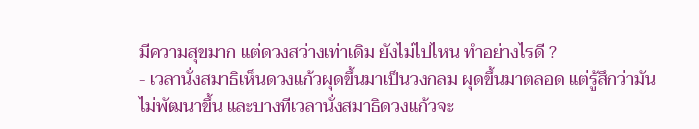มีความสุขมาก แต่ดวงสว่างเท่าเดิม ยังไม่ไปไหน ทำอย่างไรดี ?
- เวลานั่งสมาธิเห็นดวงแก้วผุดขึ้นมาเป็นวงกลม ผุดขึ้นมาตลอด แต่รู้สึกว่ามันไม่พัฒนาขึ้น และบางทีเวลานั่งสมาธิดวงแก้วจะ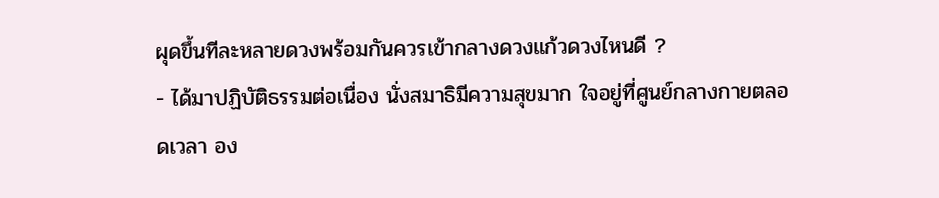ผุดขึ้นทีละหลายดวงพร้อมกันควรเข้ากลางดวงแก้วดวงไหนดี ?
- ได้มาปฏิบัติธรรมต่อเนื่อง นั่งสมาธิมีความสุขมาก ใจอยู่ที่ศูนย์กลางกายตลอดเวลา อง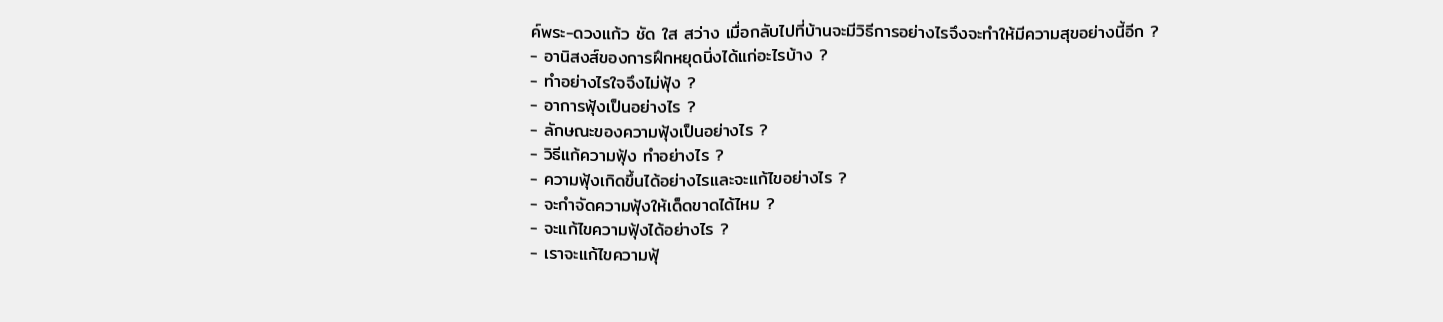ค์พระ-ดวงแก้ว ชัด ใส สว่าง เมื่อกลับไปที่บ้านจะมีวิธีการอย่างไรจึงจะทำให้มีความสุขอย่างนี้อีก ?
- อานิสงส์ของการฝึกหยุดนิ่งได้แก่อะไรบ้าง ?
- ทำอย่างไรใจจึงไม่ฟุ้ง ?
- อาการฟุ้งเป็นอย่างไร ?
- ลักษณะของความฟุ้งเป็นอย่างไร ?
- วิธีแก้ความฟุ้ง ทำอย่างไร ?
- ความฟุ้งเกิดขึ้นได้อย่างไรและจะแก้ไขอย่างไร ?
- จะกำจัดความฟุ้งให้เด็ดขาดได้ไหม ?
- จะแก้ไขความฟุ้งได้อย่างไร ?
- เราจะแก้ไขความฟุ้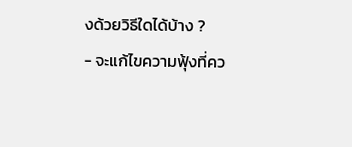งด้วยวิธีใดได้บ้าง ?
- จะแก้ไขความฟุ้งที่คว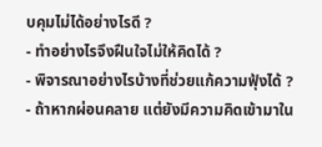บคุมไม่ได้อย่างไรดี ?
- ทำอย่างไรจึงฝืนใจไม่ให้คิดได้ ?
- พิจารณาอย่างไรบ้างที่ช่วยแก้ความฟุ้งได้ ?
- ถ้าหากผ่อนคลาย แต่ยังมีความคิดเข้ามาใน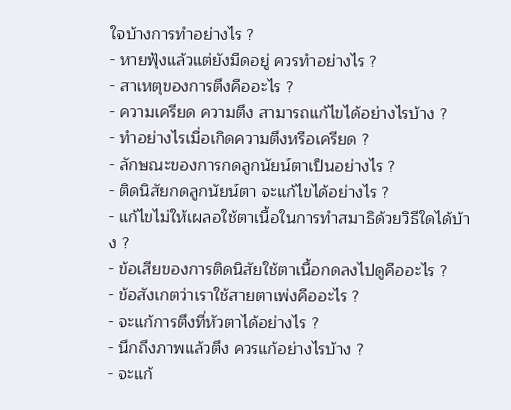ใจบ้างการทำอย่างไร ?
- หายฟุ้งแล้วแต่ยังมืดอยู่ ควรทำอย่างไร ?
- สาเหตุของการตึงคืออะไร ?
- ความเครียด ความตึง สามารถแก้ไขได้อย่างไรบ้าง ?
- ทำอย่างไรเมื่อเกิดความตึงหรือเครียด ?
- ลักษณะของการกดลูกนัยน์ตาเป็นอย่างไร ?
- ติดนิสัยกดลูกนัยน์ตา จะแก้ไขได้อย่างไร ?
- แก้ไขไม่ให้เผลอใช้ตาเนื้อในการทำสมาธิด้วยวิธีใดได้บ้าง ?
- ข้อเสียของการติดนิสัยใช้ตาเนื้อกดลงไปดูคืออะไร ?
- ข้อสังเกตว่าเราใช้สายตาเพ่งคืออะไร ?
- จะแก้การตึงที่หัวตาได้อย่างไร ?
- นึกถึงภาพแล้วตึง ควรแก้อย่างไรบ้าง ?
- จะแก้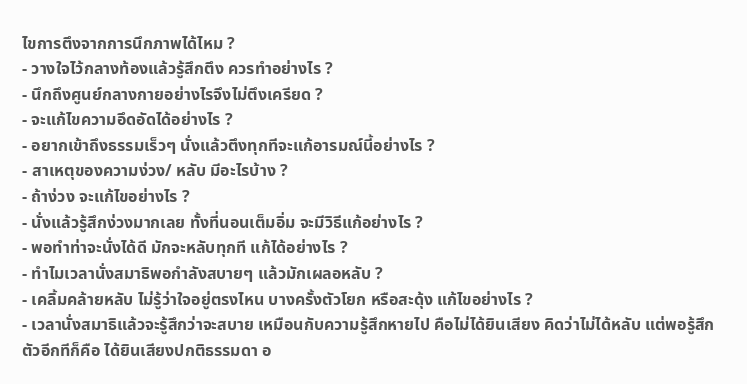ไขการตึงจากการนึกภาพได้ไหม ?
- วางใจไว้กลางท้องแล้วรู้สึกตึง ควรทำอย่างไร ?
- นึกถึงศูนย์กลางกายอย่างไรจึงไม่ตึงเครียด ?
- จะแก้ไขความอึดอัดได้อย่างไร ?
- อยากเข้าถึงธรรมเร็วๆ นั่งแล้วตึงทุกทีจะแก้อารมณ์นี้อย่างไร ?
- สาเหตุของความง่วง/ หลับ มีอะไรบ้าง ?
- ถ้าง่วง จะแก้ไขอย่างไร ?
- นั่งแล้วรู้สึกง่วงมากเลย ทั้งที่นอนเต็มอิ่ม จะมีวิธีแก้อย่างไร ?
- พอทำท่าจะนั่งได้ดี มักจะหลับทุกที แก้ได้อย่างไร ?
- ทำไมเวลานั่งสมาธิพอกำลังสบายๆ แล้วมักเผลอหลับ ?
- เคลิ้มคล้ายหลับ ไม่รู้ว่าใจอยู่ตรงไหน บางครั้งตัวโยก หรือสะดุ้ง แก้ไขอย่างไร ?
- เวลานั่งสมาธิแล้วจะรู้สึกว่าจะสบาย เหมือนกับความรู้สึกหายไป คือไม่ได้ยินเสียง คิดว่าไม่ได้หลับ แต่พอรู้สึกตัวอีกทีก็คือ ได้ยินเสียงปกติธรรมดา อ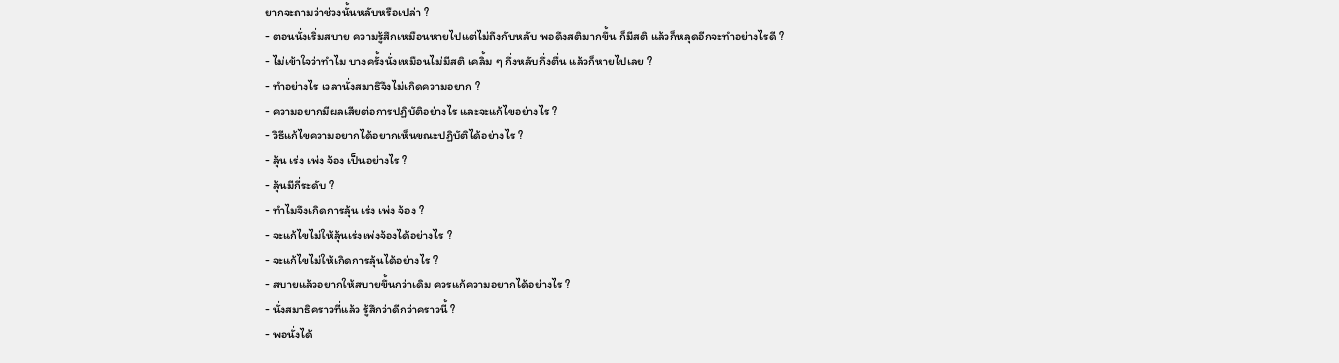ยากจะถามว่าช่วงนั้นหลับหรือเปล่า ?
- ตอนนั่งเริ่มสบาย ความรู้สึกเหมือนหายไปแต่ไม่ถึงกับหลับ พอดึงสติมากขึ้น ก็มีสติ แล้วก็หลุดอีกจะทำอย่างไรดี ?
- ไม่เข้าใจว่าทำไม บางครั้งนั่งเหมือนไม่มีสติ เคลิ้ม ๆ กึ่งหลับกึ่งตื่น แล้วก็หายไปเลย ?
- ทำอย่างไร เวลานั่งสมาธิจึงไม่เกิดความอยาก ?
- ความอยากมีผลเสียต่อการปฏิบัติอย่างไร และจะแก้ไขอย่างไร ?
- วิธีแก้ไขความอยากได้อยากเห็นขณะปฏิบัติได้อย่างไร ?
- ลุ้น เร่ง เพ่ง จ้อง เป็นอย่างไร ?
- ลุ้นมีกี่ระดับ ?
- ทำไมจึงเกิดการลุ้น เร่ง เพ่ง จ้อง ?
- จะแก้ไขไม่ให้ลุ้นเร่งเพ่งจ้องได้อย่างไร ?
- จะแก้ไขไม่ให้เกิดการลุ้นได้อย่างไร ?
- สบายแล้วอยากให้สบายขึ้นกว่าเดิม ควรแก้ความอยากได้อย่างไร ?
- นั่งสมาธิคราวที่แล้ว รู้สึกว่าดีกว่าคราวนี้ ?
- พอนั่งได้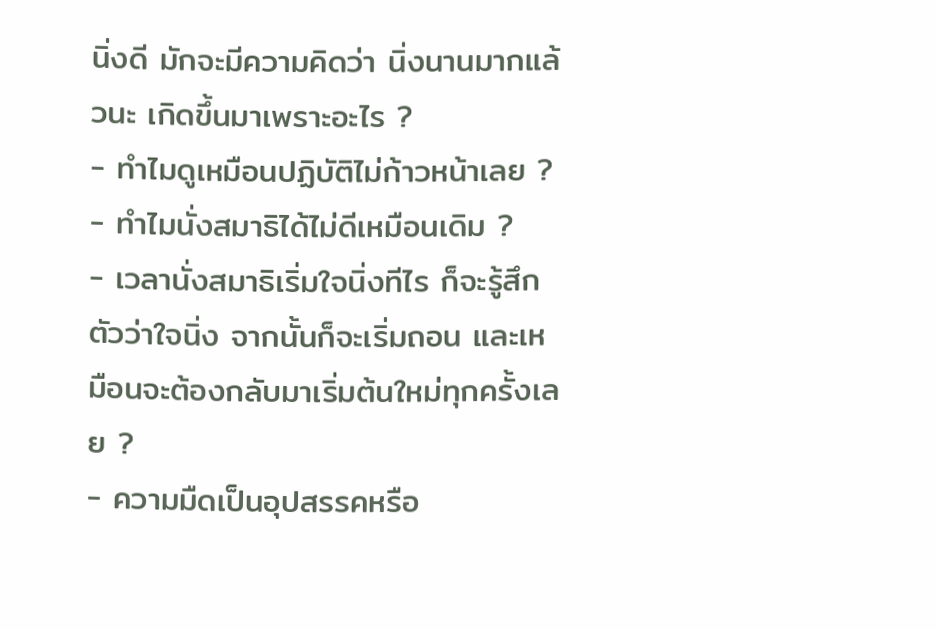นิ่งดี มักจะมีความคิดว่า นิ่งนานมากแล้วนะ เกิดขึ้นมาเพราะอะไร ?
- ทำไมดูเหมือนปฏิบัติไม่ก้าวหน้าเลย ?
- ทำไมนั่งสมาธิได้ไม่ดีเหมือนเดิม ?
- เวลานั่งสมาธิเริ่มใจนิ่งทีไร ก็จะรู้สึกตัวว่าใจนิ่ง จากนั้นก็จะเริ่มถอน และเหมือนจะต้องกลับมาเริ่มต้นใหม่ทุกครั้งเลย ?
- ความมืดเป็นอุปสรรคหรือ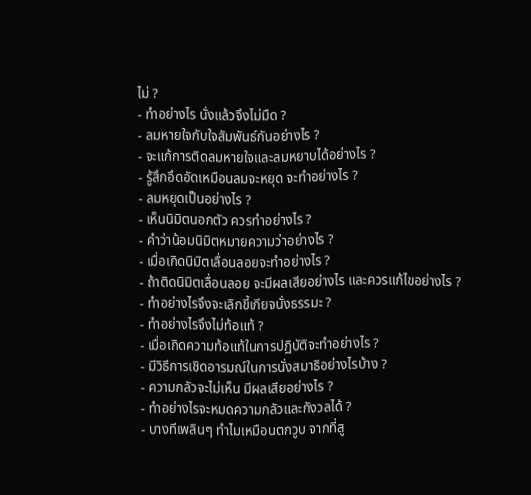ไม่ ?
- ทำอย่างไร นั่งแล้วจึงไม่มืด ?
- ลมหายใจกับใจสัมพันธ์กันอย่างไร ?
- จะแก้การติดลมหายใจและลมหยาบได้อย่างไร ?
- รู้สึกอึดอัดเหมือนลมจะหยุด จะทำอย่างไร ?
- ลมหยุดเป็นอย่างไร ?
- เห็นนิมิตนอกตัว ควรทำอย่างไร ?
- คำว่าน้อมนิมิตหมายความว่าอย่างไร ?
- เมื่อเกิดนิมิตเลื่อนลอยจะทำอย่างไร ?
- ถ้าติดนิมิตเลื่อนลอย จะมีผลเสียอย่างไร และควรแก้ไขอย่างไร ?
- ทำอย่างไรจึงจะเลิกขี้เกียจนั่งธรรมะ ?
- ทำอย่างไรจึงไม่ท้อแท้ ?
- เมื่อเกิดความท้อแท้ในการปฏิบัติจะทำอย่างไร ?
- มีวิธีการเชิดอารมณ์ในการนั่งสมาธิอย่างไรบ้าง ?
- ความกลัวจะไม่เห็น มีผลเสียอย่างไร ?
- ทำอย่างไรจะหมดความกลัวและกังวลได้ ?
- บางทีเพลินๆ ทำไมเหมือนตกวูบ จากที่สู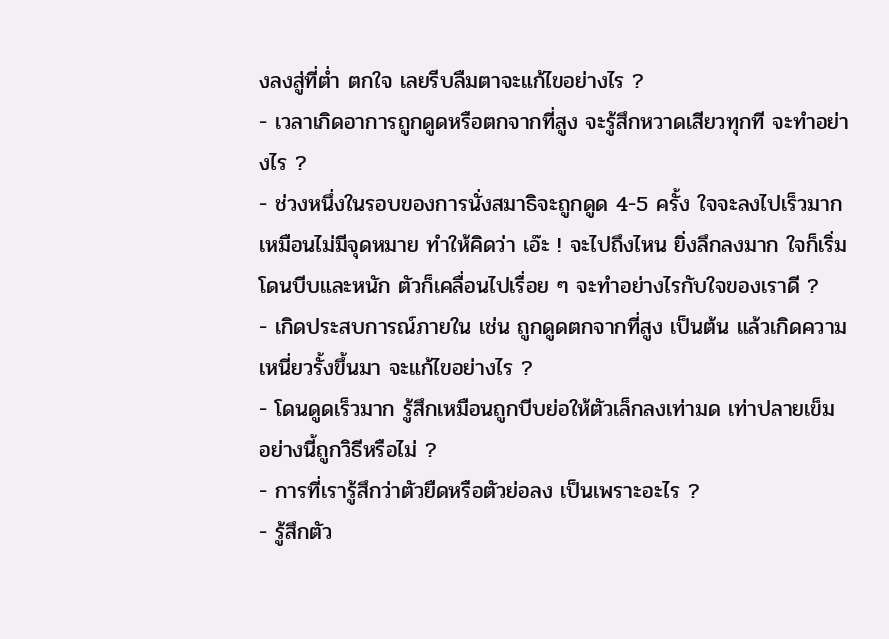งลงสู่ที่ต่ำ ตกใจ เลยรีบลืมตาจะแก้ไขอย่างไร ?
- เวลาเกิดอาการถูกดูดหรือตกจากที่สูง จะรู้สึกหวาดเสียวทุกที จะทำอย่างไร ?
- ช่วงหนึ่งในรอบของการนั่งสมาธิจะถูกดูด 4-5 ครั้ง ใจจะลงไปเร็วมากเหมือนไม่มีจุดหมาย ทำให้คิดว่า เอ๊ะ ! จะไปถึงไหน ยิ่งลึกลงมาก ใจก็เริ่มโดนบีบและหนัก ตัวก็เคลื่อนไปเรื่อย ๆ จะทำอย่างไรกับใจของเราดี ?
- เกิดประสบการณ์ภายใน เช่น ถูกดูดตกจากที่สูง เป็นต้น แล้วเกิดความเหนี่ยวรั้งขึ้นมา จะแก้ไขอย่างไร ?
- โดนดูดเร็วมาก รู้สึกเหมือนถูกบีบย่อให้ตัวเล็กลงเท่ามด เท่าปลายเข็ม อย่างนี้ถูกวิธีหรือไม่ ?
- การที่เรารู้สึกว่าตัวยืดหรือตัวย่อลง เป็นเพราะอะไร ?
- รู้สึกตัว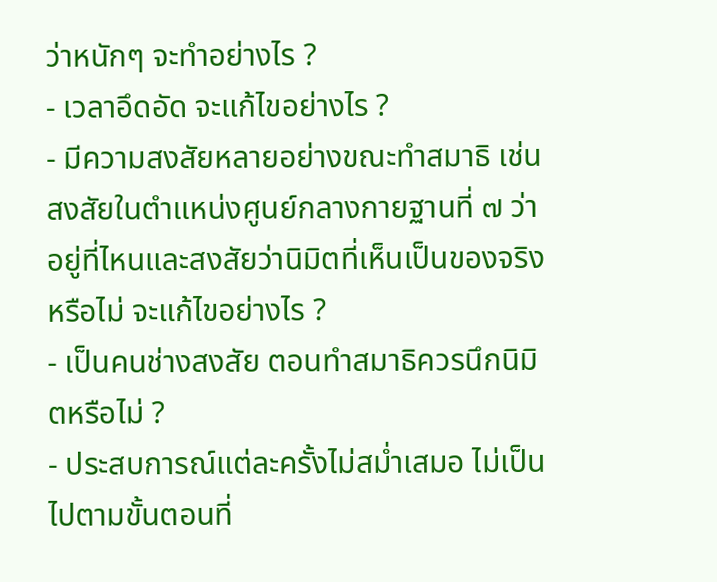ว่าหนักๆ จะทำอย่างไร ?
- เวลาอึดอัด จะแก้ไขอย่างไร ?
- มีความสงสัยหลายอย่างขณะทำสมาธิ เช่น สงสัยในตำแหน่งศูนย์กลางกายฐานที่ ๗ ว่าอยู่ที่ไหนและสงสัยว่านิมิตที่เห็นเป็นของจริงหรือไม่ จะแก้ไขอย่างไร ?
- เป็นคนช่างสงสัย ตอนทำสมาธิควรนึกนิมิตหรือไม่ ?
- ประสบการณ์แต่ละครั้งไม่สม่ำเสมอ ไม่เป็นไปตามขั้นตอนที่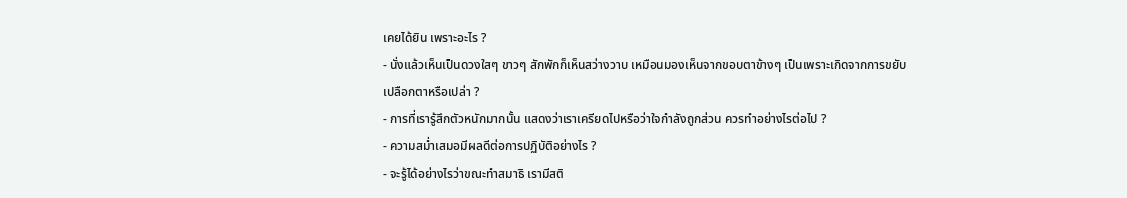เคยได้ยิน เพราะอะไร ?
- นั่งแล้วเห็นเป็นดวงใสๆ ขาวๆ สักพักก็เห็นสว่างวาบ เหมือนมองเห็นจากขอบตาข้างๆ เป็นเพราะเกิดจากการขยับเปลือกตาหรือเปล่า ?
- การที่เรารู้สึกตัวหนักมากนั้น แสดงว่าเราเครียดไปหรือว่าใจกำลังถูกส่วน ควรทำอย่างไรต่อไป ?
- ความสม่ำเสมอมีผลดีต่อการปฏิบัติอย่างไร ?
- จะรู้ได้อย่างไรว่าขณะทำสมาธิ เรามีสติ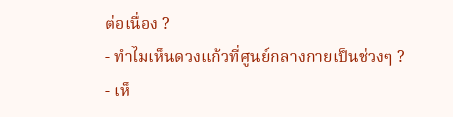ต่อเนื่อง ?
- ทำไมเห็นดวงแก้วที่ศูนย์กลางกายเป็นช่วงๆ ?
- เห็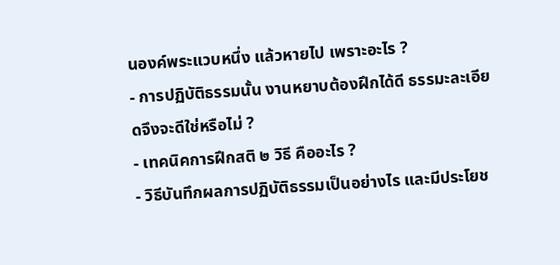นองค์พระแวบหนึ่ง แล้วหายไป เพราะอะไร ?
- การปฏิบัติธรรมนั้น งานหยาบต้องฝึกได้ดี ธรรมะละเอียดจึงจะดีใช่หรือไม่ ?
- เทคนิคการฝึกสติ ๒ วิธี คืออะไร ?
- วิธีบันทึกผลการปฏิบัติธรรมเป็นอย่างไร และมีประโยช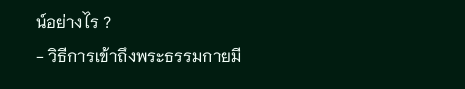น์อย่างไร ?
- วิธีการเข้าถึงพระธรรมกายมี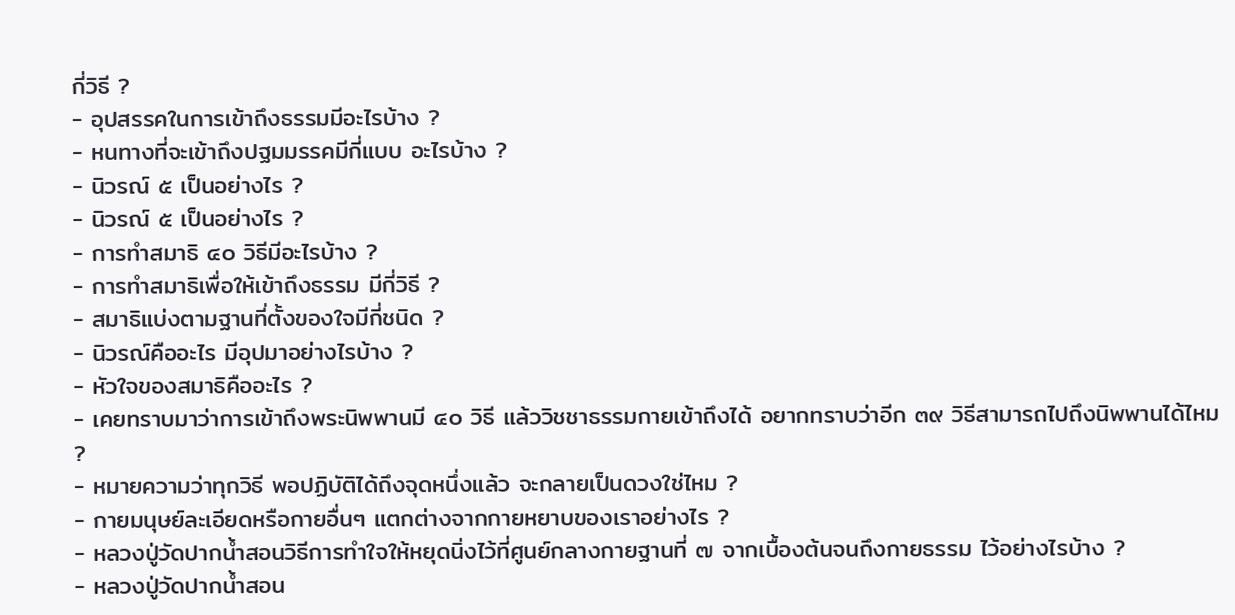กี่วิธี ?
- อุปสรรคในการเข้าถึงธรรมมีอะไรบ้าง ?
- หนทางที่จะเข้าถึงปฐมมรรคมีกี่แบบ อะไรบ้าง ?
- นิวรณ์ ๕ เป็นอย่างไร ?
- นิวรณ์ ๕ เป็นอย่างไร ?
- การทำสมาธิ ๔๐ วิธีมีอะไรบ้าง ?
- การทำสมาธิเพื่อให้เข้าถึงธรรม มีกี่วิธี ?
- สมาธิแบ่งตามฐานที่ตั้งของใจมีกี่ชนิด ?
- นิวรณ์คืออะไร มีอุปมาอย่างไรบ้าง ?
- หัวใจของสมาธิคืออะไร ?
- เคยทราบมาว่าการเข้าถึงพระนิพพานมี ๔๐ วิธี แล้ววิชชาธรรมกายเข้าถึงได้ อยากทราบว่าอีก ๓๙ วิธีสามารถไปถึงนิพพานได้ไหม ?
- หมายความว่าทุกวิธี พอปฏิบัติได้ถึงจุดหนึ่งแล้ว จะกลายเป็นดวงใช่ไหม ?
- กายมนุษย์ละเอียดหรือกายอื่นๆ แตกต่างจากกายหยาบของเราอย่างไร ?
- หลวงปู่วัดปากน้ำสอนวิธีการทำใจให้หยุดนิ่งไว้ที่ศูนย์กลางกายฐานที่ ๗ จากเบื้องต้นจนถึงกายธรรม ไว้อย่างไรบ้าง ?
- หลวงปู่วัดปากน้ำสอน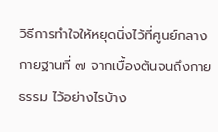วิธีการทำใจให้หยุดนิ่งไว้ที่ศูนย์กลางกายฐานที่ ๗ จากเบื้องต้นจนถึงกายธรรม ไว้อย่างไรบ้าง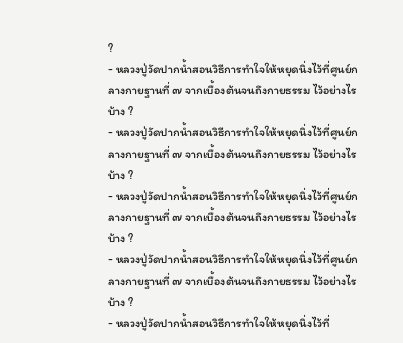?
- หลวงปู่วัดปากน้ำสอนวิธีการทำใจให้หยุดนิ่งไว้ที่ศูนย์กลางกายฐานที่ ๗ จากเบื้องต้นจนถึงกายธรรม ไว้อย่างไรบ้าง ?
- หลวงปู่วัดปากน้ำสอนวิธีการทำใจให้หยุดนิ่งไว้ที่ศูนย์กลางกายฐานที่ ๗ จากเบื้องต้นจนถึงกายธรรม ไว้อย่างไรบ้าง ?
- หลวงปู่วัดปากน้ำสอนวิธีการทำใจให้หยุดนิ่งไว้ที่ศูนย์กลางกายฐานที่ ๗ จากเบื้องต้นจนถึงกายธรรม ไว้อย่างไรบ้าง ?
- หลวงปู่วัดปากน้ำสอนวิธีการทำใจให้หยุดนิ่งไว้ที่ศูนย์กลางกายฐานที่ ๗ จากเบื้องต้นจนถึงกายธรรม ไว้อย่างไรบ้าง ?
- หลวงปู่วัดปากน้ำสอนวิธีการทำใจให้หยุดนิ่งไว้ที่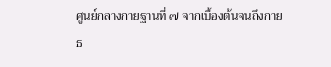ศูนย์กลางกายฐานที่ ๗ จากเบื้องต้นจนถึงกายธ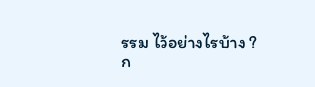รรม ไว้อย่างไรบ้าง ?
ก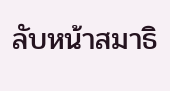ลับหน้าสมาธิ